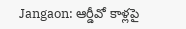Jangaon: ఆర్డీవో కాళ్లపై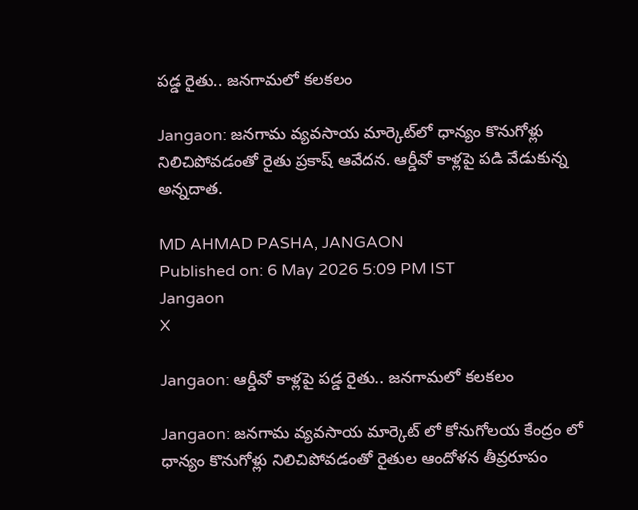పడ్డ రైతు.. జనగామలో కలకలం

Jangaon: జనగామ వ్యవసాయ మార్కెట్‌లో ధాన్యం కొనుగోళ్లు నిలిచిపోవడంతో రైతు ప్రకాష్ ఆవేదన. ఆర్డీవో కాళ్లపై పడి వేడుకున్న అన్నదాత.

MD AHMAD PASHA, JANGAON
Published on: 6 May 2026 5:09 PM IST
Jangaon
X

Jangaon: ఆర్డీవో కాళ్లపై పడ్డ రైతు.. జనగామలో కలకలం

Jangaon: జనగామ వ్యవసాయ మార్కెట్ లో కోనుగోలయ కేంద్రం లో ధాన్యం కొనుగోళ్లు నిలిచిపోవడంతో రైతుల ఆందోళన తీవ్రరూపం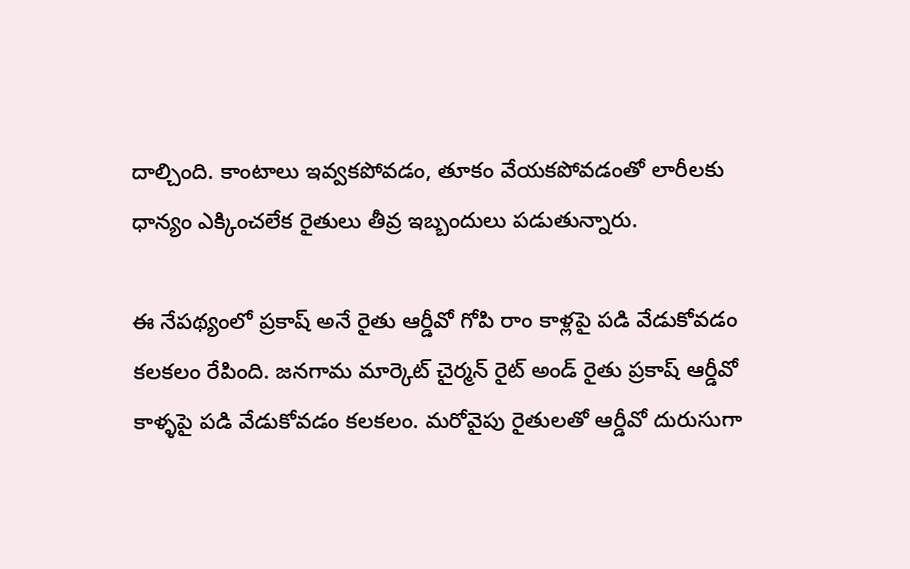దాల్చింది. కాంటాలు ఇవ్వకపోవడం, తూకం వేయకపోవడంతో లారీలకు ధాన్యం ఎక్కించలేక రైతులు తీవ్ర ఇబ్బందులు పడుతున్నారు.

ఈ నేపథ్యంలో ప్రకాష్ అనే రైతు ఆర్డీవో గోపి రాం కాళ్లపై పడి వేడుకోవడం కలకలం రేపింది. జనగామ మార్కెట్ చైర్మన్ రైట్ అండ్ రైతు ప్రకాష్ ఆర్డీవో కాళ్ళపై పడి వేడుకోవడం కలకలం. మరోవైపు రైతులతో ఆర్డీవో దురుసుగా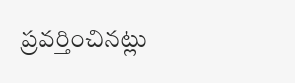ప్రవర్తించినట్లు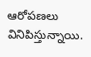ఆరోపణలు వినిపిస్తున్నాయి.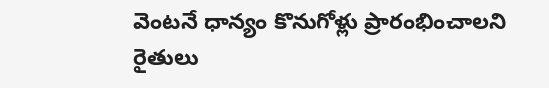వెంటనే ధాన్యం కొనుగోళ్లు ప్రారంభించాలని రైతులు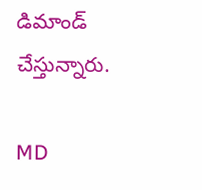డిమాండ్ చేస్తున్నారు.

MD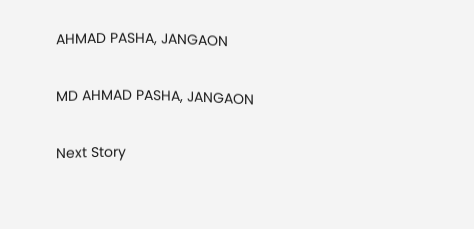AHMAD PASHA, JANGAON

MD AHMAD PASHA, JANGAON

Next Story